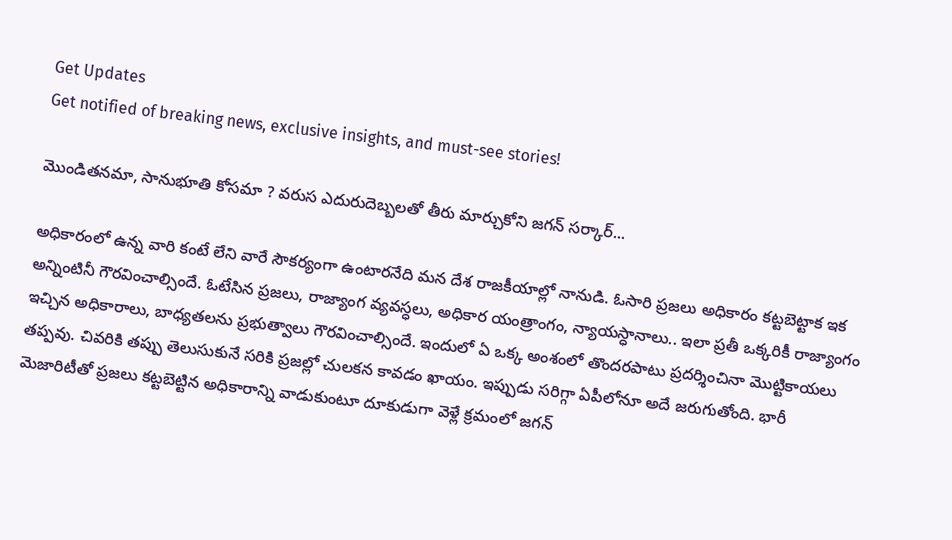Get Updates
Get notified of breaking news, exclusive insights, and must-see stories!

మొండితనమా, సానుభూతి కోసమా ? వరుస ఎదురుదెబ్బలతో తీరు మార్చుకోని జగన్ సర్కార్...

అధికారంలో ఉన్న వారి కంటే లేని వారే సౌకర్యంగా ఉంటారనేది మన దేశ రాజకీయాల్లో నానుడి. ఓసారి ప్రజలు అధికారం కట్టబెట్టాక ఇక అన్నింటినీ గౌరవించాల్సిందే. ఓటేసిన ప్రజలు, రాజ్యాంగ వ్యవస్ధలు, అధికార యంత్రాంగం, న్యాయస్ధానాలు.. ఇలా ప్రతీ ఒక్కరికీ రాజ్యాంగం ఇచ్చిన అధికారాలు, బాధ్యతలను ప్రభుత్వాలు గౌరవించాల్సిందే. ఇందులో ఏ ఒక్క అంశంలో తొందరపాటు ప్రదర్శించినా మొట్టికాయలు తప్పవు. చివరికి తప్పు తెలుసుకునే సరికి ప్రజల్లో చులకన కావడం ఖాయం. ఇప్పుడు సరిగ్గా ఏపీలోనూ అదే జరుగుతోంది. భారీ మెజారిటీతో ప్రజలు కట్టబెట్టిన అధికారాన్ని వాడుకుంటూ దూకుడుగా వెళ్లే క్రమంలో జగన్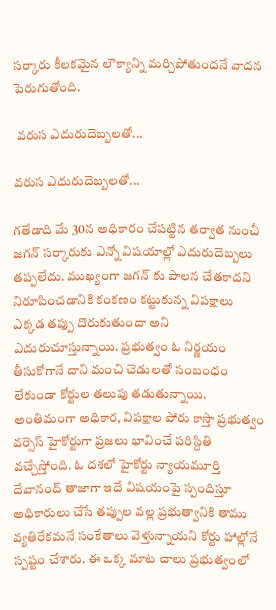సర్కారు కీలకమైన లౌక్యాన్ని మర్చిపోతుందనే వాదన పెరుగుతోంది.

 వరుస ఎదురుదెబ్బలతో...

వరుస ఎదురుదెబ్బలతో...

గతేడాది మే 30న అధికారం చేపట్టిన తర్వాత నుంచీ జగన్ సర్కారుకు ఎన్నో విషయాల్లో ఎదురుదెబ్బలు తప్పలేదు. ముఖ్యంగా జగన్ కు పాలన చేతకాదని నిరూపించడానికి కంకణం కట్టుకున్న విపక్షాలు ఎక్కడ తప్పు దొరుకుతుందా అని ఎదురుచూస్తున్నాయి. ప్రభుత్వం ఓ నిర్ణయం తీసుకోగానే దాని మంచి చెడులతో సంబంధం లేకుండా కోర్టుల తలుపు తడుతున్నాయి. అంతిమంగా అధికార, విపక్షాల పోరు కాస్తా ప్రభుత్వం వర్సెస్ హైకోర్టుగా ప్రజలు భావించే పరిస్దితి వచ్చేస్తోంది. ఓ దశలో హైకోర్టు న్యాయమూర్తి దేవానంద్ తాజాగా ఇదే విషయంపై స్పందిస్తూ అధికారులు చేసే తప్పుల వల్ల ప్రభుత్వానికి తాము వ్యతిరేకమనే సంకేతాలు వెళ్తున్నాయని కోర్టు హాల్లోనే స్పష్టం చేశారు. ఈ ఒక్క మాట చాలు ప్రభుత్వంలో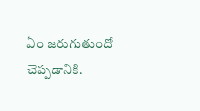ఏం జరుగుతుందో చెప్పడానికి.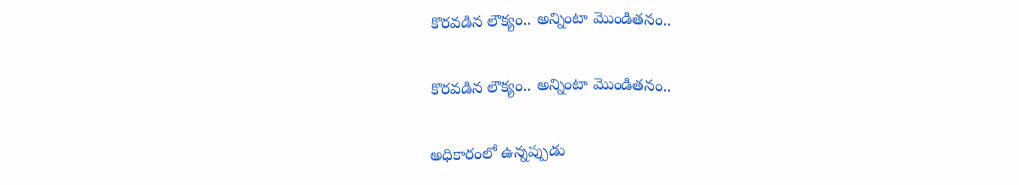కొరవడిన లౌక్యం.. అన్నింటా మొండితనం..

కొరవడిన లౌక్యం.. అన్నింటా మొండితనం..

అధికారంలో ఉన్నప్పుడు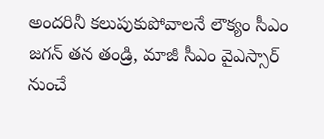అందరినీ కలుపుకుపోవాలనే లౌక్యం సీఎం జగన్ తన తండ్రి, మాజీ సీఎం వైఎస్సార్ నుంచే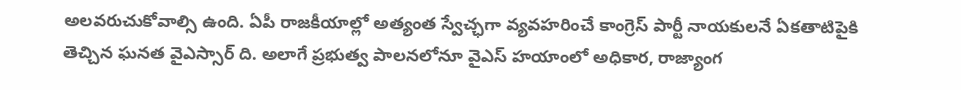అలవరుచుకోవాల్సి ఉంది. ఏపీ రాజకీయాల్లో అత్యంత స్వేచ్ఛగా వ్యవహరించే కాంగ్రెస్ పార్టీ నాయకులనే ఏకతాటిపైకి తెచ్చిన ఘనత వైఎస్సార్ ది. అలాగే ప్రభుత్వ పాలనలోనూ వైఎస్ హయాంలో అధికార, రాజ్యాంగ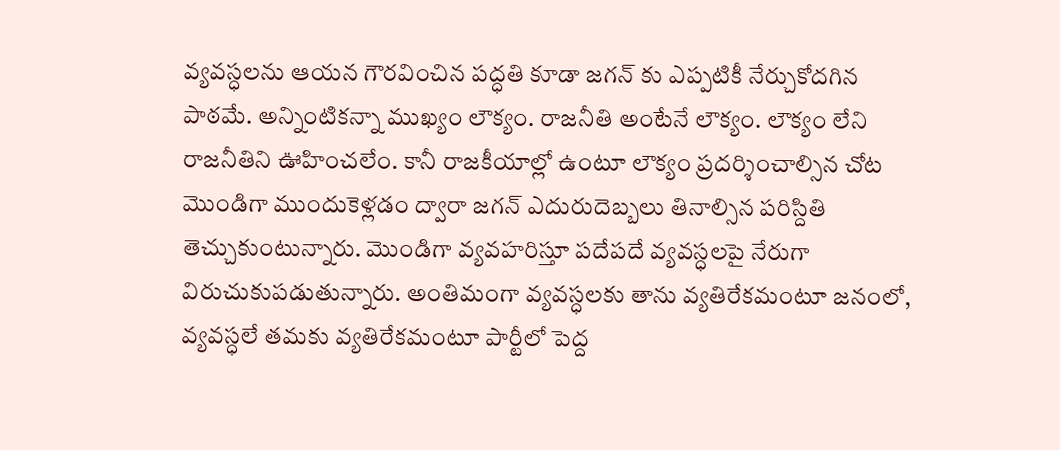వ్యవస్ధలను ఆయన గౌరవించిన పద్ధతి కూడా జగన్ కు ఎప్పటికీ నేర్చుకోదగిన పాఠమే. అన్నింటికన్నా ముఖ్యం లౌక్యం. రాజనీతి అంటేనే లౌక్యం. లౌక్యం లేని రాజనీతిని ఊహించలేం. కానీ రాజకీయాల్లో ఉంటూ లౌక్యం ప్రదర్శించాల్సిన చోట మొండిగా ముందుకెళ్లడం ద్వారా జగన్ ఎదురుదెబ్బలు తినాల్సిన పరిస్దితి తెచ్చుకుంటున్నారు. మొండిగా వ్యవహరిస్తూ పదేపదే వ్యవస్ధలపై నేరుగా విరుచుకుపడుతున్నారు. అంతిమంగా వ్యవస్ధలకు తాను వ్యతిరేకమంటూ జనంలో, వ్యవస్ధలే తమకు వ్యతిరేకమంటూ పార్టీలో పెద్ద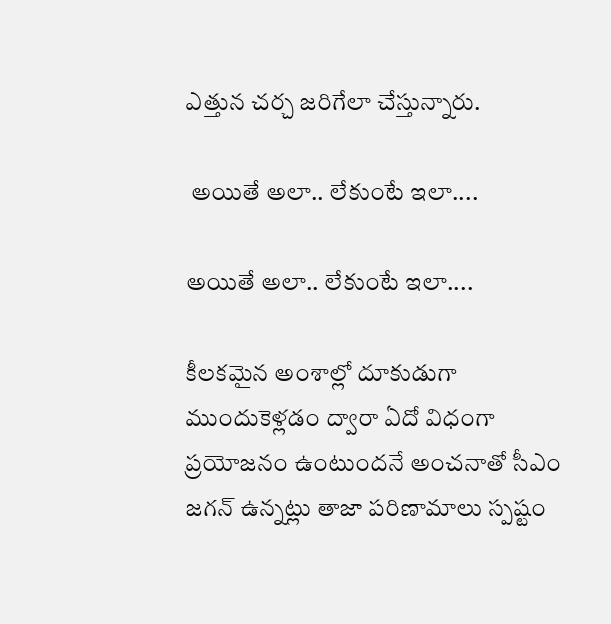ఎత్తున చర్చ జరిగేలా చేస్తున్నారు.

 అయితే అలా.. లేకుంటే ఇలా....

అయితే అలా.. లేకుంటే ఇలా....

కీలకమైన అంశాల్లో దూకుడుగా ముందుకెళ్లడం ద్వారా ఏదో విధంగా ప్రయోజనం ఉంటుందనే అంచనాతో సీఎం జగన్ ఉన్నట్లు తాజా పరిణామాలు స్పష్టం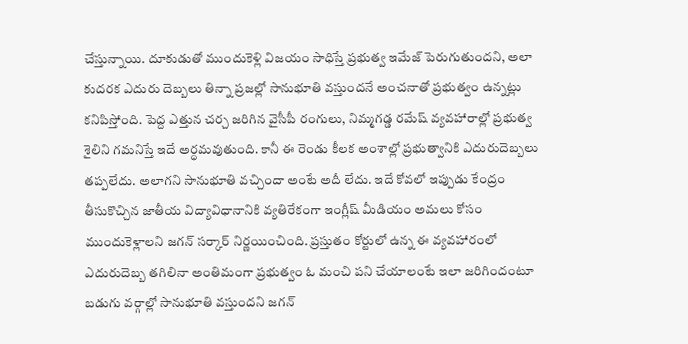చేస్తున్నాయి. దూకుడుతో ముందుకెళ్లి విజయం సాధిస్తే ప్రభుత్వ ఇమేజ్ పెరుగుతుందని, అలా కుదరక ఎదురు దెబ్బలు తిన్నా ప్రజల్లో సానుభూతి వస్తుందనే అంచనాతో ప్రభుత్వం ఉన్నట్లు కనిపిస్తోంది. పెద్ద ఎత్తున చర్చ జరిగిన వైసీపీ రంగులు, నిమ్మగడ్డ రమేష్ వ్యవహారాల్లో ప్రభుత్వ శైలిని గమనిస్తే ఇదే అర్ధమవుతుంది. కానీ ఈ రెండు కీలక అంశాల్లో ప్రభుత్వానికి ఎదురుదెబ్బలు తప్పలేదు. అలాగని సానుభూతి వచ్చిందా అంటే అదీ లేదు. ఇదే కోవలో ఇప్పుడు కేంద్రం తీసుకొచ్చిన జాతీయ విద్యావిధానానికి వ్యతిరేకంగా ఇంగ్లీష్ మీడియం అమలు కోసం ముందుకెళ్లాలని జగన్ సర్కార్ నిర్ణయించింది. ప్రస్తుతం కోర్టులో ఉన్న ఈ వ్యవహారంలో ఎదురుదెబ్బ తగిలినా అంతిమంగా ప్రభుత్వం ఓ మంచి పని చేయాలంటే ఇలా జరిగిందంటూ బడుగు వర్గాల్లో సానుభూతి వస్తుందని జగన్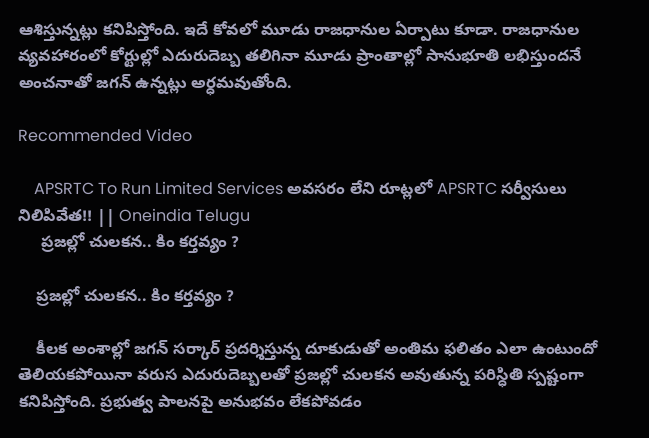ఆశిస్తున్నట్లు కనిపిస్తోంది. ఇదే కోవలో మూడు రాజధానుల ఏర్పాటు కూడా. రాజధానుల వ్యవహారంలో కోర్టుల్లో ఎదురుదెబ్బ తలిగినా మూడు ప్రాంతాల్లో సానుభూతి లభిస్తుందనే అంచనాతో జగన్ ఉన్నట్లు అర్ధమవుతోంది.

Recommended Video

    APSRTC To Run Limited Services అవసరం లేని రూట్లలో APSRTC సర్వీసులు నిలిపివేత!! || Oneindia Telugu
     ప్రజల్లో చులకన.. కిం కర్తవ్యం ?

    ప్రజల్లో చులకన.. కిం కర్తవ్యం ?

    కీలక అంశాల్లో జగన్ సర్కార్ ప్రదర్శిస్తున్న దూకుడుతో అంతిమ ఫలితం ఎలా ఉంటుందో తెలియకపోయినా వరుస ఎదురుదెబ్బలతో ప్రజల్లో చులకన అవుతున్న పరిస్ధితి స్పష్టంగా కనిపిస్తోంది. ప్రభుత్వ పాలనపై అనుభవం లేకపోవడం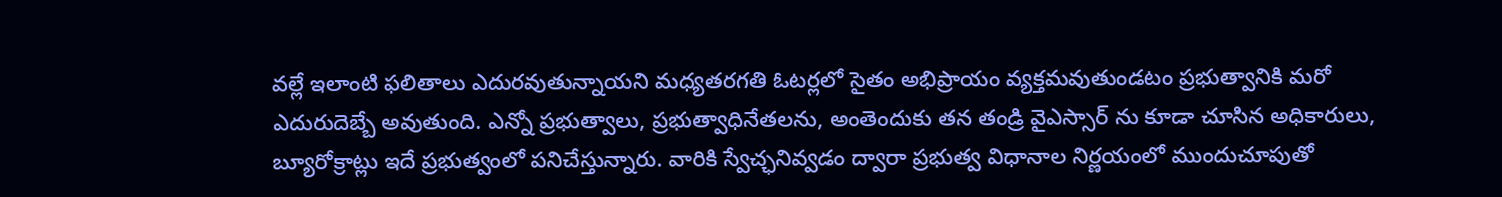వల్లే ఇలాంటి ఫలితాలు ఎదురవుతున్నాయని మధ్యతరగతి ఓటర్లలో సైతం అభిప్రాయం వ్యక్తమవుతుండటం ప్రభుత్వానికి మరో ఎదురుదెబ్బే అవుతుంది. ఎన్నో ప్రభుత్వాలు, ప్రభుత్వాధినేతలను, అంతెందుకు తన తండ్రి వైఎస్సార్ ను కూడా చూసిన అధికారులు, బ్యూరోక్రాట్లు ఇదే ప్రభుత్వంలో పనిచేస్తున్నారు. వారికి స్వేచ్ఛనివ్వడం ద్వారా ప్రభుత్వ విధానాల నిర్ణయంలో ముందుచూపుతో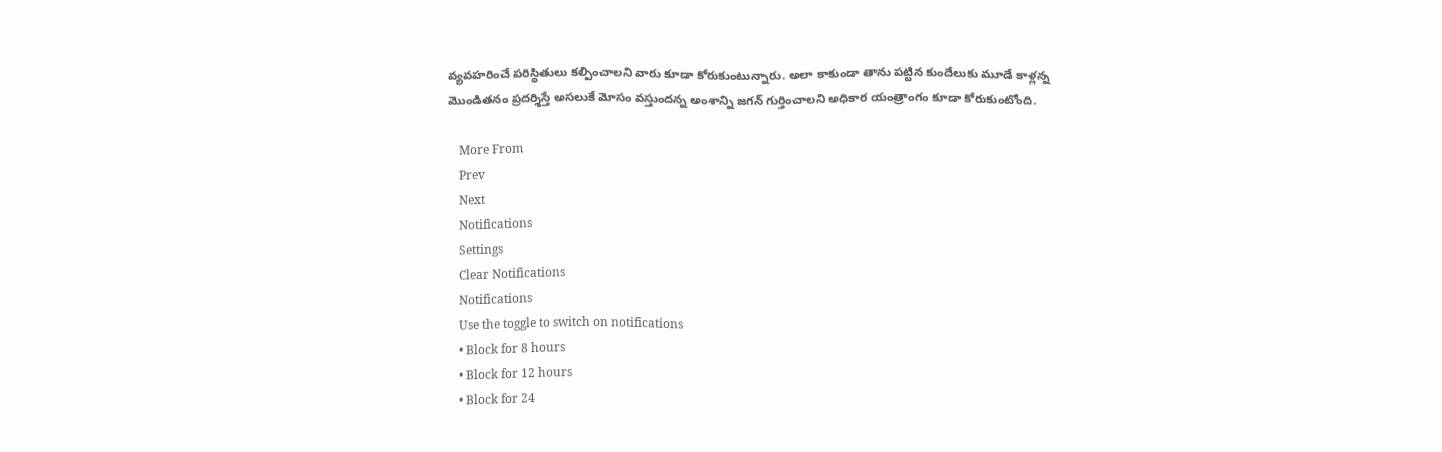వ్యవహరించే పరిస్ధితులు కల్పించాలని వారు కూడా కోరుకుంటున్నారు. అలా కాకుండా తాను పట్టిన కుందేలుకు మూడే కాళ్లన్న మొండితనం ప్రదర్శిస్తే అసలుకే మోసం వస్తుందన్న అంశాన్ని జగన్ గుర్తించాలని అధికార యంత్రాంగం కూడా కోరుకుంటోంది.

    More From
    Prev
    Next
    Notifications
    Settings
    Clear Notifications
    Notifications
    Use the toggle to switch on notifications
    • Block for 8 hours
    • Block for 12 hours
    • Block for 24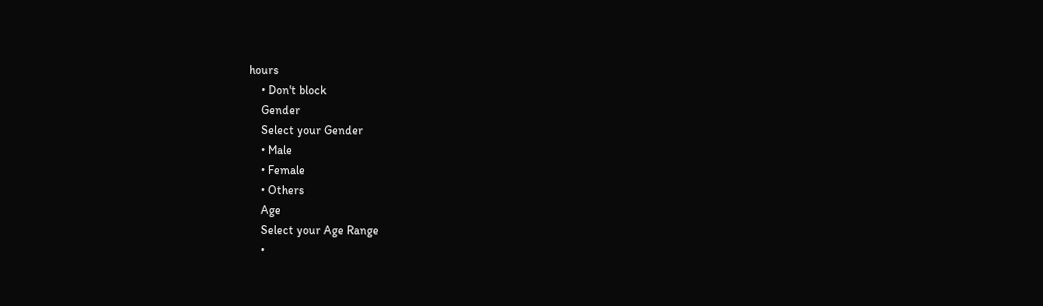hours
    • Don't block
    Gender
    Select your Gender
    • Male
    • Female
    • Others
    Age
    Select your Age Range
    •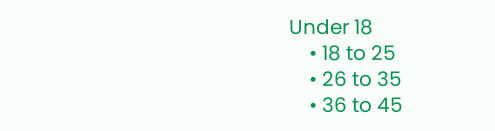Under 18
    • 18 to 25
    • 26 to 35
    • 36 to 45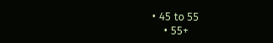• 45 to 55
    • 55+